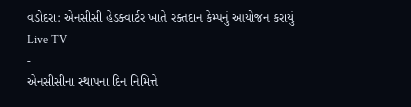વડોદરા: એનસીસી હેડક્વાર્ટર ખાતે રક્તદાન કેમ્પનું આયોજન કરાયું
Live TV
-
એનસીસીના સ્થાપના દિન નિમિત્તે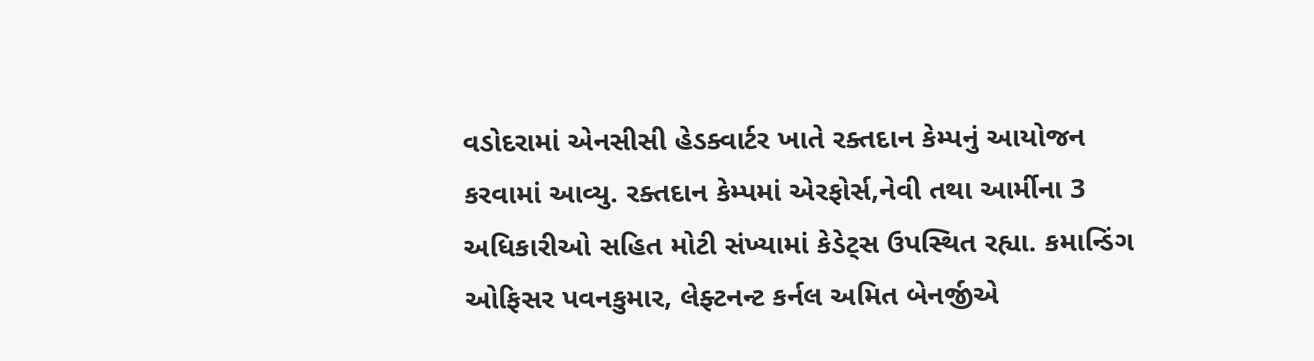વડોદરામાં એનસીસી હેડક્વાર્ટર ખાતે રક્તદાન કેમ્પનું આયોજન કરવામાં આવ્યુ. રક્તદાન કેમ્પમાં એરફોર્સ,નેવી તથા આર્મીના 3 અધિકારીઓ સહિત મોટી સંખ્યામાં કેડેટ્સ ઉપસ્થિત રહ્યા. કમાન્ડિંગ ઓફિસર પવનકુમાર, લેફ્ટનન્ટ કર્નલ અમિત બેનર્જીએ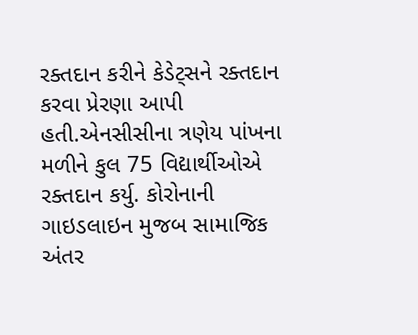રક્તદાન કરીને કેડેટ્સને રક્તદાન કરવા પ્રેરણા આપી હતી.એનસીસીના ત્રણેય પાંખના મળીને કુલ 75 વિદ્યાર્થીઓએ રક્તદાન કર્યુ. કોરોનાની ગાઇડલાઇન મુજબ સામાજિક અંતર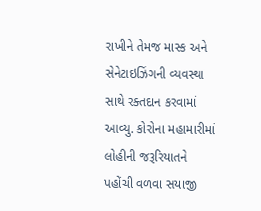રાખીને તેમજ માસ્ક અને સેનેટાઇઝિંગની વ્યવસ્થા સાથે રક્તદાન કરવામાં આવ્યુ. કોરોના મહામારીમાં લોહીની જરૂરિયાતને પહોંચી વળવા સયાજી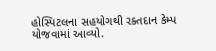હોસ્પિટલના સહયોગથી રક્તદાન કેમ્પ યોજવામાં આવ્યો.